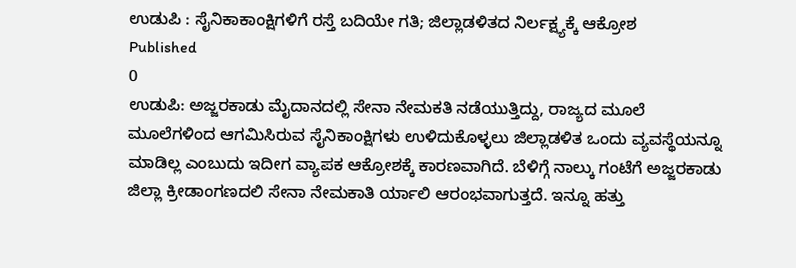ಉಡುಪಿ : ಸೈನಿಕಾಕಾಂಕ್ಷಿಗಳಿಗೆ ರಸ್ತೆ ಬದಿಯೇ ಗತಿ; ಜಿಲ್ಲಾಡಳಿತದ ನಿರ್ಲಕ್ಷ್ಯಕ್ಕೆ ಆಕ್ರೋಶ
Published
0
ಉಡುಪಿ: ಅಜ್ಜರಕಾಡು ಮೈದಾನದಲ್ಲಿ ಸೇನಾ ನೇಮಕತಿ ನಡೆಯುತ್ತಿದ್ದು, ರಾಜ್ಯದ ಮೂಲೆ ಮೂಲೆಗಳಿಂದ ಆಗಮಿಸಿರುವ ಸೈನಿಕಾಂಕ್ಷಿಗಳು ಉಳಿದುಕೊಳ್ಳಲು ಜಿಲ್ಲಾಡಳಿತ ಒಂದು ವ್ಯವಸ್ಥೆಯನ್ನೂ ಮಾಡಿಲ್ಲ ಎಂಬುದು ಇದೀಗ ವ್ಯಾಪಕ ಆಕ್ರೋಶಕ್ಕೆ ಕಾರಣವಾಗಿದೆ. ಬೆಳಿಗ್ಗೆ ನಾಲ್ಕು ಗಂಟೆಗೆ ಅಜ್ಜರಕಾಡು ಜಿಲ್ಲಾ ಕ್ರೀಡಾಂಗಣದಲಿ ಸೇನಾ ನೇಮಕಾತಿ ರ್ಯಾಲಿ ಆರಂಭವಾಗುತ್ತದೆ. ಇನ್ನೂ ಹತ್ತು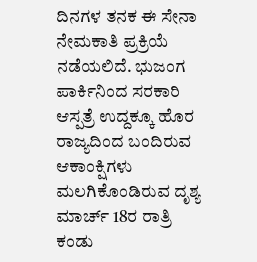ದಿನಗಳ ತನಕ ಈ ಸೇನಾ ನೇಮಕಾತಿ ಪ್ರಕ್ರಿಯೆ ನಡೆಯಲಿದೆ. ಭುಜಂಗ ಪಾರ್ಕಿನಿಂದ ಸರಕಾರಿ ಆಸ್ಪತ್ರೆ ಉದ್ದಕ್ಕೂ ಹೊರ ರಾಜ್ಯದಿಂದ ಬಂದಿರುವ ಆಕಾಂಕ್ಷಿಗಳು ಮಲಗಿಕೊಂಡಿರುವ ದೃಶ್ಯ ಮಾರ್ಚ್ 18ರ ರಾತ್ರಿ ಕಂಡು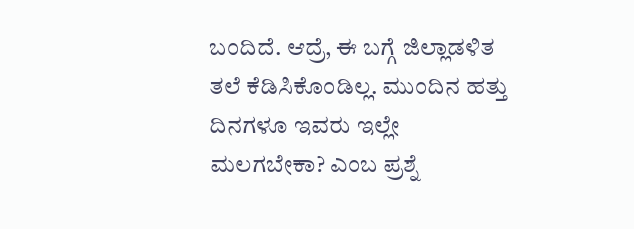ಬಂದಿದೆ. ಆದ್ರೆ, ಈ ಬಗ್ಗೆ ಜಿಲ್ಲಾಡಳಿತ ತಲೆ ಕೆಡಿಸಿಕೊಂಡಿಲ್ಲ. ಮುಂದಿನ ಹತ್ತು ದಿನಗಳೂ ಇವರು ಇಲ್ಲೇ ಮಲಗಬೇಕಾ? ಎಂಬ ಪ್ರಶ್ನೆ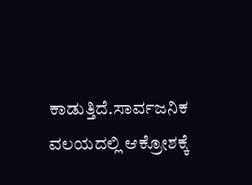ಕಾಡುತ್ತಿದೆ.ಸಾರ್ವಜನಿಕ ವಲಯದಲ್ಲಿ ಆಕ್ರೋಶಕ್ಕೆ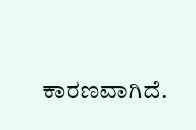ಕಾರಣವಾಗಿದೆ.